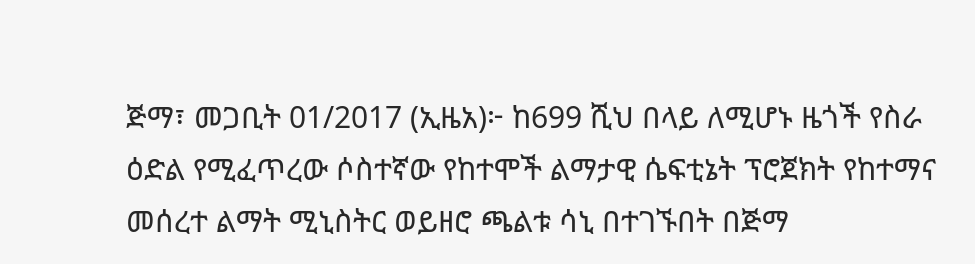ጅማ፣ መጋቢት 01/2017 (ኢዜአ)፦ ከ699 ሺህ በላይ ለሚሆኑ ዜጎች የስራ ዕድል የሚፈጥረው ሶስተኛው የከተሞች ልማታዊ ሴፍቲኔት ፕሮጀክት የከተማና መሰረተ ልማት ሚኒስትር ወይዘሮ ጫልቱ ሳኒ በተገኙበት በጅማ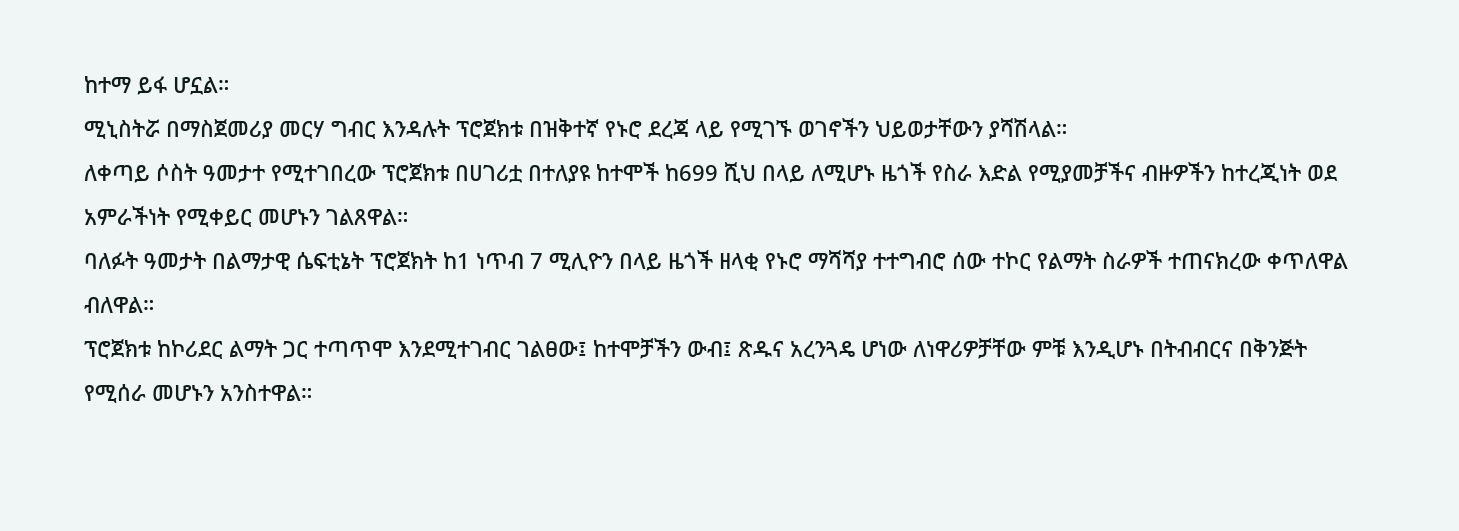ከተማ ይፋ ሆኗል።
ሚኒስትሯ በማስጀመሪያ መርሃ ግብር እንዳሉት ፕሮጀክቱ በዝቅተኛ የኑሮ ደረጃ ላይ የሚገኙ ወገኖችን ህይወታቸውን ያሻሽላል።
ለቀጣይ ሶስት ዓመታተ የሚተገበረው ፕሮጀክቱ በሀገሪቷ በተለያዩ ከተሞች ከ699 ሺህ በላይ ለሚሆኑ ዜጎች የስራ እድል የሚያመቻችና ብዙዎችን ከተረጂነት ወደ አምራችነት የሚቀይር መሆኑን ገልጸዋል።
ባለፉት ዓመታት በልማታዊ ሴፍቲኔት ፕሮጀክት ከ1 ነጥብ 7 ሚሊዮን በላይ ዜጎች ዘላቂ የኑሮ ማሻሻያ ተተግብሮ ሰው ተኮር የልማት ስራዎች ተጠናክረው ቀጥለዋል ብለዋል።
ፕሮጀክቱ ከኮሪደር ልማት ጋር ተጣጥሞ እንደሚተገብር ገልፀው፤ ከተሞቻችን ውብ፤ ጽዱና አረንጓዴ ሆነው ለነዋሪዎቻቸው ምቹ እንዲሆኑ በትብብርና በቅንጅት የሚሰራ መሆኑን አንስተዋል።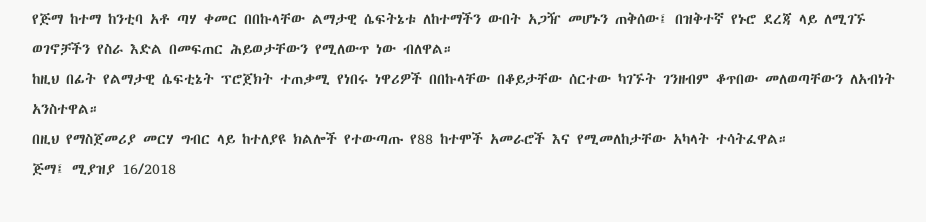የጅማ ከተማ ከንቲባ አቶ ጣሃ ቀመር በበኩላቸው ልማታዊ ሴፍትኔቱ ለከተማችን ውበት አጋዥ መሆኑን ጠቅሰው፤ በዝቅተኛ የኑሮ ደረጃ ላይ ለሚገኙ ወገኖቻችን የስራ እድል በመፍጠር ሕይወታቸውን የሚለውጥ ነው ብለዋል።
ከዚህ በፊት የልማታዊ ሴፍቲኔት ፕሮጀክት ተጠቃሚ የነበሩ ነዋሪዎች በበኩላቸው በቆይታቸው ሰርተው ካገኙት ገንዘብም ቆጥበው መለወጣቸውን ለአብነት አንስተዋል።
በዚህ የማስጀመሪያ መርሃ ግብር ላይ ከተለያዩ ክልሎች የተውጣጡ የ88 ከተሞች አመራሮች እና የሚመለከታቸው አካላት ተሳትፈዋል።
ጅማ፤ ሚያዝያ 16/2018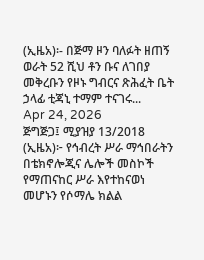(ኢዜአ)፡- በጅማ ዞን ባለፉት ዘጠኝ ወራት 52 ሺህ ቶን ቡና ለገበያ መቅረቡን የዞኑ ግብርና ጽሕፈት ቤት ኃላፊ ቲጃኒ ተማም ተናገሩ...
Apr 24, 2026
ጅግጅጋ፤ ሚያዝያ 13/2018 (ኢዜአ)፦ የኅብረት ሥራ ማኅበራትን በቴክኖሎጂና ሌሎች መስኮች የማጠናከር ሥራ እየተከናወነ መሆኑን የሶማሌ ክልል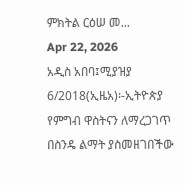ምክትል ርዕሠ መ...
Apr 22, 2026
አዲስ አበባ፤ሚያዝያ 6/2018(ኢዜአ)፡-ኢትዮጵያ የምግብ ዋስትናን ለማረጋገጥ በስንዴ ልማት ያስመዘገበችው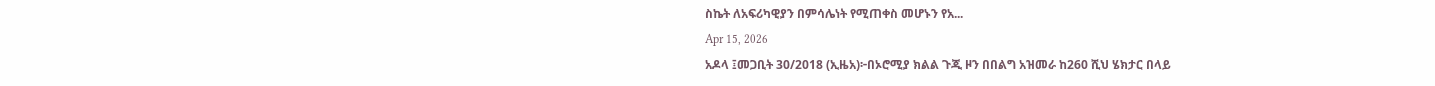ስኬት ለአፍሪካዊያን በምሳሌነት የሚጠቀስ መሆኑን የአ...
Apr 15, 2026
አዶላ ፤መጋቢት 30/2018 (ኢዜአ)፦በኦሮሚያ ክልል ጉጂ ዞን በበልግ አዝመራ ከ260 ሺህ ሄክታር በላይ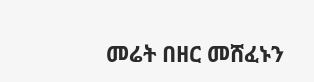መሬት በዘር መሸፈኑን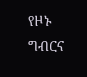የዞኑ ግብርና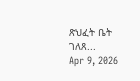ጽህፈት ቤት ገለጸ...
Apr 9, 2026